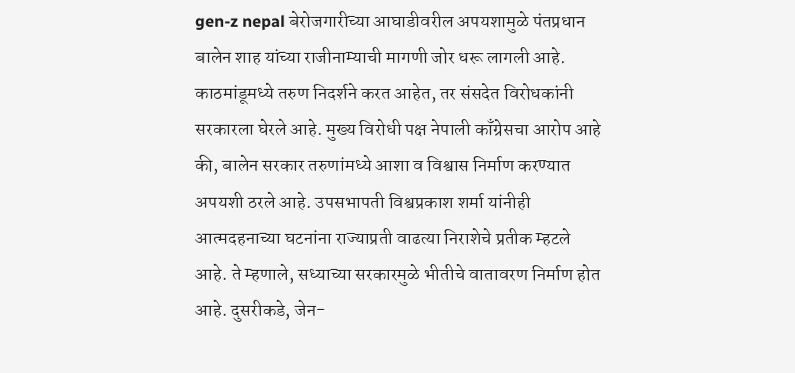gen-z nepal बेरोजगारीच्या आघाडीवरील अपयशामुळे पंतप्रधान बालेन शाह यांच्या राजीनाम्याची मागणी जोर धरू लागली आहे. काठमांडूमध्ये तरुण निदर्शने करत आहेत, तर संसदेत विरोधकांनी सरकारला घेरले आहे. मुख्य विरोधी पक्ष नेपाली काँग्रेसचा आरोप आहे की, बालेन सरकार तरुणांमध्ये आशा व विश्वास निर्माण करण्यात अपयशी ठरले आहे. उपसभापती विश्वप्रकाश शर्मा यांनीही आत्मदहनाच्या घटनांना राज्याप्रती वाढत्या निराशेचे प्रतीक म्हटले आहे. ते म्हणाले, सध्याच्या सरकारमुळे भीतीचे वातावरण निर्माण होत आहे. दुसरीकडे, जेन-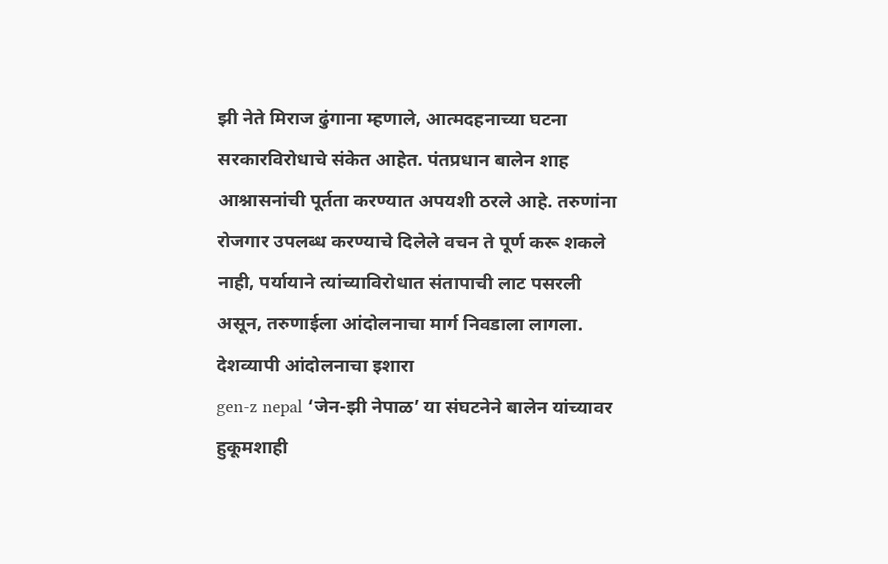झी नेते मिराज ढुंगाना म्हणाले, आत्मदहनाच्या घटना सरकारविरोधाचे संकेत आहेत. पंतप्रधान बालेन शाह आश्नासनांची पूर्तता करण्यात अपयशी ठरले आहे. तरुणांना रोजगार उपलब्ध करण्याचे दिलेले वचन ते पूर्ण करू शकले नाही, पर्यायाने त्यांच्याविरोधात संतापाची लाट पसरली असून, तरुणाईला आंदोलनाचा मार्ग निवडाला लागला.
देशव्यापी आंदोलनाचा इशारा
gen-z nepal ‘जेन-झी नेपाळ’ या संघटनेने बालेन यांच्यावर हुकूमशाही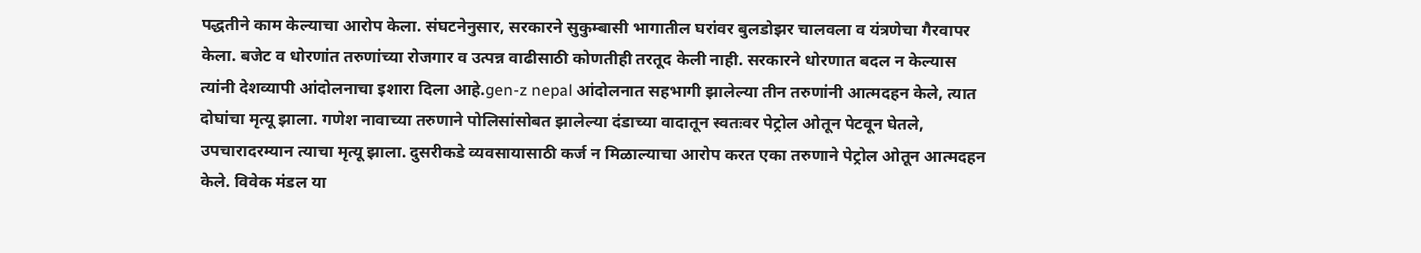पद्धतीने काम केल्याचा आरोप केला. संघटनेनुसार, सरकारने सुकुम्बासी भागातील घरांवर बुलडोझर चालवला व यंत्रणेचा गैरवापर केला. बजेट व धोरणांत तरुणांच्या रोजगार व उत्पन्न वाढीसाठी कोणतीही तरतूद केली नाही. सरकारने धोरणात बदल न केल्यास त्यांनी देशव्यापी आंदोलनाचा इशारा दिला आहे.gen-z nepal आंदोलनात सहभागी झालेल्या तीन तरुणांनी आत्मदहन केले, त्यात दोघांचा मृत्यू झाला. गणेश नावाच्या तरुणाने पोलिसांसोबत झालेल्या दंडाच्या वादातून स्वतःवर पेट्रोल ओतून पेटवून घेतले, उपचारादरम्यान त्याचा मृत्यू झाला. दुसरीकडे व्यवसायासाठी कर्ज न मिळाल्याचा आरोप करत एका तरुणाने पेट्रोल ओतून आत्मदहन केले. विवेक मंडल या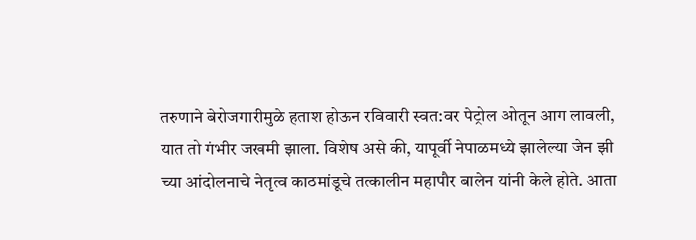तरुणाने बेरोजगारीमुळे हताश होऊन रविवारी स्वत:वर पेट्रोल ओतून आग लावली, यात तो गंभीर जखमी झाला. विशेष असे की, यापूर्वी नेपाळमध्ये झालेल्या जेन झी च्या आंदोलनाचे नेतृत्व काठमांडूचे तत्कालीन महापौर बालेन यांनी केले होते. आता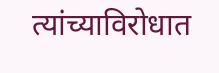त्यांच्याविरोधात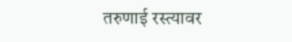तरुणाई रस्त्यावर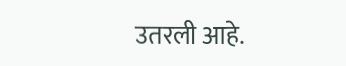उतरली आहे.